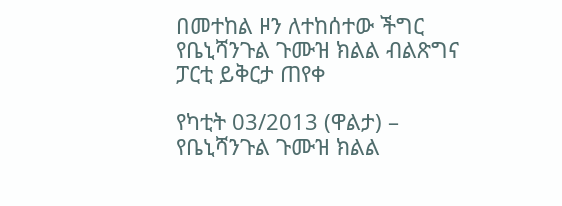በመተከል ዞን ለተከሰተው ችግር የቤኒሻንጉል ጉሙዝ ክልል ብልጽግና ፓርቲ ይቅርታ ጠየቀ

የካቲት 03/2013 (ዋልታ) – የቤኒሻንጉል ጉሙዝ ክልል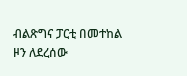ብልጽግና ፓርቲ በመተከል ዞን ለደረሰው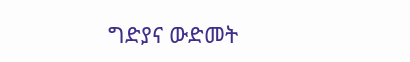ግድያና ውድመት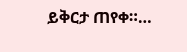ይቅርታ ጠየቀ።…